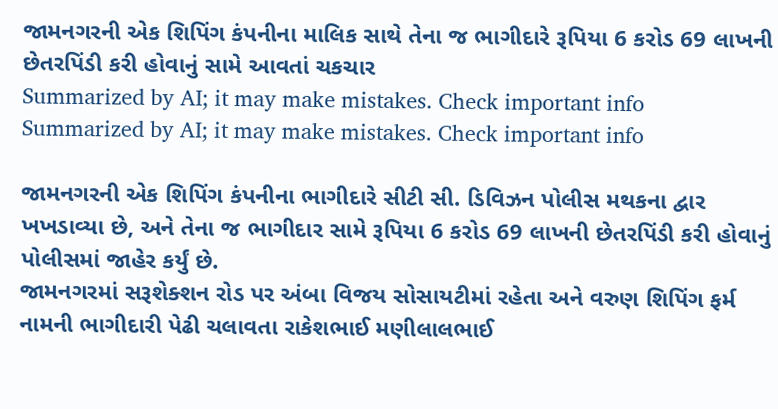જામનગરની એક શિપિંગ કંપનીના માલિક સાથે તેના જ ભાગીદારે રૂપિયા 6 કરોડ 69 લાખની છેતરપિંડી કરી હોવાનું સામે આવતાં ચકચાર
Summarized by AI; it may make mistakes. Check important info
Summarized by AI; it may make mistakes. Check important info

જામનગરની એક શિપિંગ કંપનીના ભાગીદારે સીટી સી. ડિવિઝન પોલીસ મથકના દ્વાર ખખડાવ્યા છે, અને તેના જ ભાગીદાર સામે રૂપિયા 6 કરોડ 69 લાખની છેતરપિંડી કરી હોવાનું પોલીસમાં જાહેર કર્યું છે.
જામનગરમાં સરૂશેક્શન રોડ પર અંબા વિજય સોસાયટીમાં રહેતા અને વરુણ શિપિંગ ફર્મ નામની ભાગીદારી પેઢી ચલાવતા રાકેશભાઈ મણીલાલભાઈ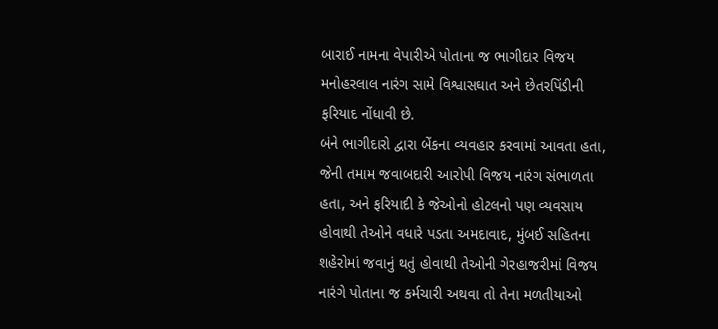બારાઈ નામના વેપારીએ પોતાના જ ભાગીદાર વિજય મનોહરલાલ નારંગ સામે વિશ્વાસઘાત અને છેતરપિંડીની ફરિયાદ નોંધાવી છે.
બંને ભાગીદારો દ્વારા બેંકના વ્યવહાર કરવામાં આવતા હતા, જેની તમામ જવાબદારી આરોપી વિજય નારંગ સંભાળતા હતા, અને ફરિયાદી કે જેઓનો હોટલનો પણ વ્યવસાય હોવાથી તેઓને વધારે પડતા અમદાવાદ, મુંબઈ સહિતના શહેરોમાં જવાનું થતું હોવાથી તેઓની ગેરહાજરીમાં વિજય નારંગે પોતાના જ કર્મચારી અથવા તો તેના મળતીયાઓ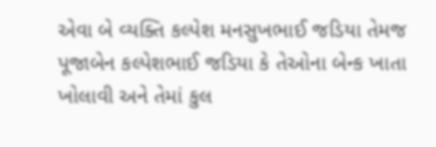એવા બે વ્યક્તિ કલ્પેશ મનસુખભાઈ જડિયા તેમજ પૂજાબેન કલ્પેશભાઈ જડિયા કે તેઓના બેન્ક ખાતા ખોલાવી અને તેમાં કુલ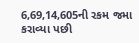6,69,14,605ની રકમ જમા કરાવ્યા પછી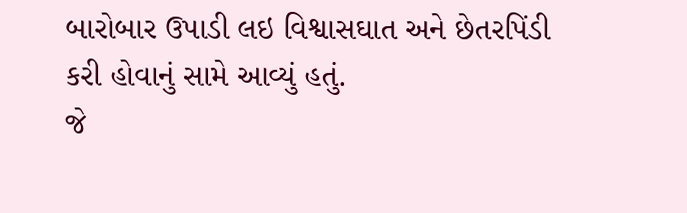બારોબાર ઉપાડી લઇ વિશ્વાસઘાત અને છેતરપિંડી કરી હોવાનું સામે આવ્યું હતું.
જે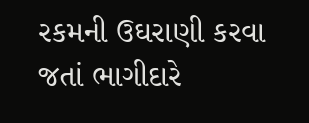રકમની ઉઘરાણી કરવા જતાં ભાગીદારે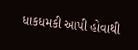ધાકધમકી આપી હોવાથી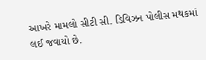આખરે મામલો સીટી સી. ડિવિઝન પોલીસ મથકમાં લઈ જવાયો છે.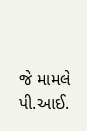જે મામલે પી.આઈ.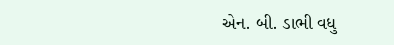એન. બી. ડાભી વધુ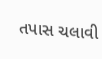તપાસ ચલાવી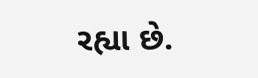રહ્યા છે.